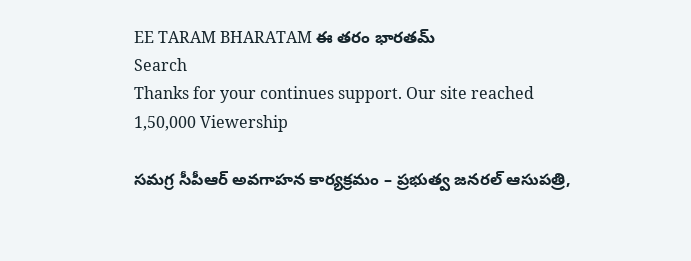EE TARAM BHARATAM ఈ తరం భారతమ్
Search
Thanks for your continues support. Our site reached 1,50,000 Viewership

సమగ్ర సీపీఆర్ అవగాహన కార్యక్రమం – ప్రభుత్వ జనరల్ ఆసుపత్రి,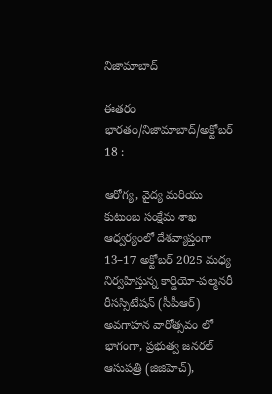నిజామాబాద్

ఈతరం భారతం/నిజామాబాద్/అక్టోబర్ 18 :

ఆరోగ్య, వైద్య మరియు కుటుంబ సంక్షేమ శాఖ ఆధ్వర్యంలో దేశవ్యాప్తంగా 13–17 అక్టోబర్ 2025 మధ్య నిర్వహిస్తున్న కార్డియో-పల్మనరీ రీసస్సిటేషన్ (సీపీఆర్) అవగాహన వారోత్సవం లో భాగంగా, ప్రభుత్వ జనరల్ ఆసుపత్రి (జిజిహెచ్),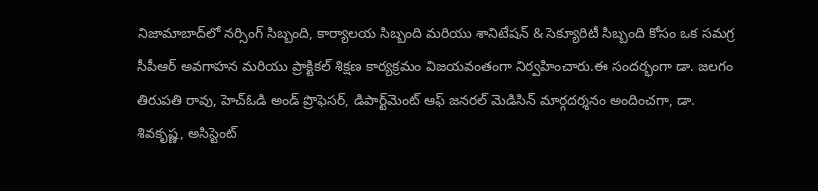నిజామాబాద్‌లో నర్సింగ్ సిబ్బంది, కార్యాలయ సిబ్బంది మరియు శానిటేషన్ & సెక్యూరిటీ సిబ్బంది కోసం ఒక సమగ్ర సీపీఆర్ అవగాహన మరియు ప్రాక్టికల్ శిక్షణ కార్యక్రమం విజయవంతంగా నిర్వహించారు.ఈ సందర్భంగా డా. జలగం తిరుపతి రావు, హెచ్ఓడి అండ్ ప్రొఫెసర్, డిపార్ట్‌మెంట్ ఆఫ్ జనరల్ మెడిసిన్ మార్గదర్శనం అందించగా, డా. శివకృష్ణ, అసిస్టెంట్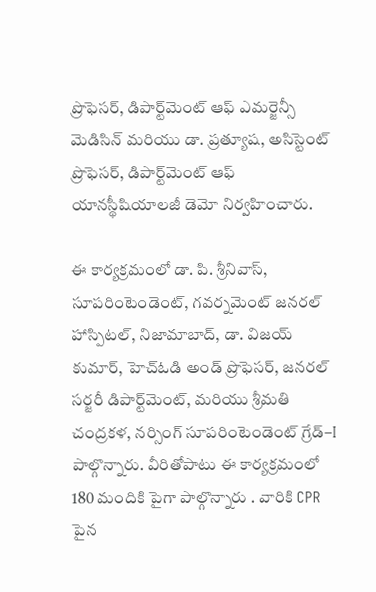ప్రొఫెసర్, డిపార్ట్‌మెంట్ ఆఫ్ ఎమర్జెన్సీ మెడిసిన్ మరియు డా. ప్రత్యూష, అసిస్టెంట్ ప్రొఫెసర్, డిపార్ట్‌మెంట్ ఆఫ్ యానస్థీషియాలజీ డెమో నిర్వహించారు.

ఈ కార్యక్రమంలో డా. పి. శ్రీనివాస్, సూపరింటెండెంట్, గవర్నమెంట్ జనరల్ హాస్పిటల్, నిజామాబాద్, డా. విజయ్ కుమార్, హెచ్ఓడి అండ్ ప్రొఫెసర్, జనరల్ సర్జరీ డిపార్ట్‌మెంట్, మరియు శ్రీమతి చంద్రకళ, నర్సింగ్ సూపరింటెండెంట్ గ్రేడ్–I పాల్గొన్నారు. వీరితోపాటు ఈ కార్యక్రమంలో 180 మందికి పైగా పాల్గొన్నారు . వారికి CPR పైన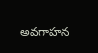అవగాహన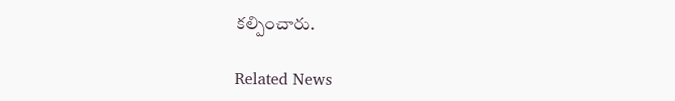కల్పించారు.

Related News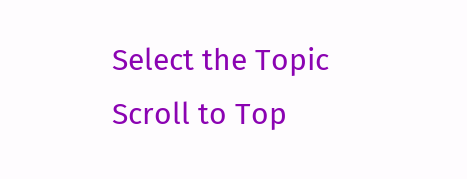Select the Topic
Scroll to Top